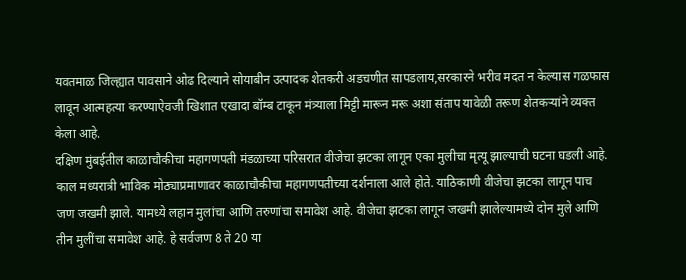यवतमाळ जिल्ह्यात पावसाने ओढ दिल्याने सोयाबीन उत्पादक शेतकरी अडचणीत सापडलाय,सरकारने भरीव मदत न केल्यास गळफास लावून आत्महत्या करण्याऐवजी खिशात एखादा बॉम्ब टाकून मंत्र्याला मिट्टी मारून मरू अशा संताप यावेळी तरूण शेतकऱ्यांने व्यक्त केला आहे.
दक्षिण मुंबईतील काळाचौकीचा महागणपती मंडळाच्या परिसरात वीजेचा झटका लागून एका मुलीचा मृत्यू झाल्याची घटना घडली आहे. काल मध्यरात्री भाविक मोठ्याप्रमाणावर काळाचौकीचा महागणपतीच्या दर्शनाला आले होते. याठिकाणी वीजेचा झटका लागून पाच जण जखमी झाले. यामध्ये लहान मुलांचा आणि तरुणांचा समावेश आहे. वीजेचा झटका लागून जखमी झालेल्यामध्ये दोन मुले आणि तीन मुलींचा समावेश आहे. हे सर्वजण 8 ते 20 या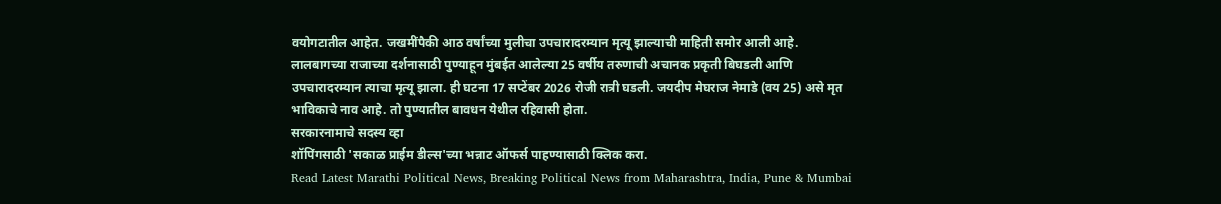वयोगटातील आहेत. जखमींपैकी आठ वर्षांच्या मुलीचा उपचारादरम्यान मृत्यू झाल्याची माहिती समोर आली आहे.
लालबागच्या राजाच्या दर्शनासाठी पुण्याहून मुंबईत आलेल्या 25 वर्षीय तरुणाची अचानक प्रकृती बिघडली आणि उपचारादरम्यान त्याचा मृत्यू झाला. ही घटना 17 सप्टेंबर 2026 रोजी रात्री घडली. जयदीप मेघराज नेमाडे (वय 25) असे मृत भाविकाचे नाव आहे. तो पुण्यातील बावधन येथील रहिवासी होता.
सरकारनामाचे सदस्य व्हा
शॉपिंगसाठी 'सकाळ प्राईम डील्स'च्या भन्नाट ऑफर्स पाहण्यासाठी क्लिक करा.
Read Latest Marathi Political News, Breaking Political News from Maharashtra, India, Pune & Mumbai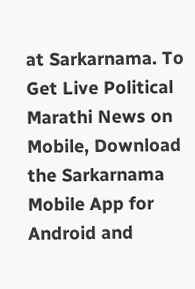at Sarkarnama. To Get Live Political Marathi News on Mobile, Download the Sarkarnama Mobile App for Android and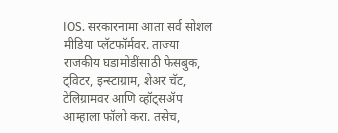IOS. सरकारनामा आता सर्व सोशल मीडिया प्लॅटफॉर्मवर. ताज्या राजकीय घडामोडींसाठी फेसबुक, ट्विटर, इन्स्टाग्राम, शेअर चॅट, टेलिग्रामवर आणि व्हॉट्सॲप आम्हाला फॉलो करा. तसेच,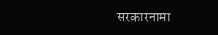सरकारनामा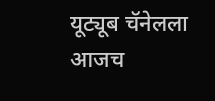यूट्यूब चॅनेलला आजच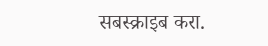सबस्क्राइब करा.